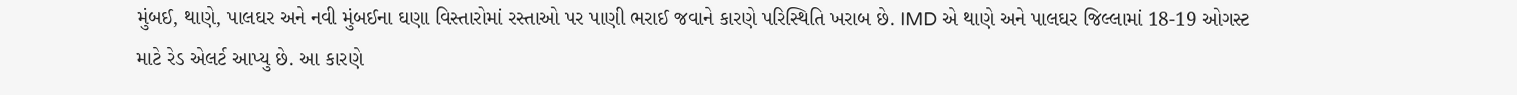મુંબઈ, થાણે, પાલઘર અને નવી મુંબઈના ઘણા વિસ્તારોમાં રસ્તાઓ પર પાણી ભરાઈ જવાને કારણે પરિસ્થિતિ ખરાબ છે. IMD એ થાણે અને પાલઘર જિલ્લામાં 18-19 ઓગસ્ટ માટે રેડ એલર્ટ આપ્યુ છે. આ કારણે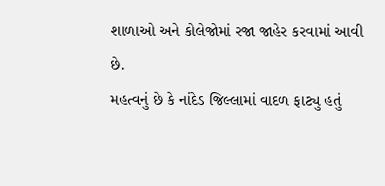શાળાઓ અને કોલેજોમાં રજા જાહેર કરવામાં આવી છે.
મહત્વનું છે કે નાંદેડ જિલ્લામાં વાદળ ફાટ્યુ હતું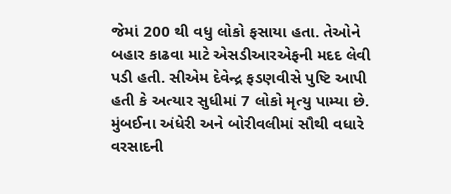જેમાં 200 થી વધુ લોકો ફસાયા હતા. તેઓને બહાર કાઢવા માટે એસડીઆરએફની મદદ લેવી પડી હતી. સીએમ દેવેન્દ્ર ફડણવીસે પુષ્ટિ આપી હતી કે અત્યાર સુધીમાં 7 લોકો મૃત્યુ પામ્યા છે.
મુંબઈના અંધેરી અને બોરીવલીમાં સૌથી વધારે વરસાદની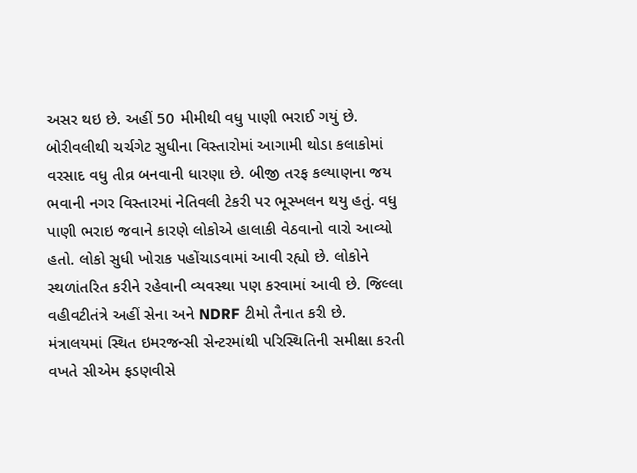અસર થઇ છે. અહીં 50 મીમીથી વધુ પાણી ભરાઈ ગયું છે. બોરીવલીથી ચર્ચગેટ સુધીના વિસ્તારોમાં આગામી થોડા કલાકોમાં વરસાદ વધુ તીવ્ર બનવાની ધારણા છે. બીજી તરફ કલ્યાણના જય ભવાની નગર વિસ્તારમાં નેતિવલી ટેકરી પર ભૂસ્ખલન થયુ હતું. વધુ પાણી ભરાઇ જવાને કારણે લોકોએ હાલાકી વેઠવાનો વારો આવ્યો હતો. લોકો સુધી ખોરાક પહોંચાડવામાં આવી રહ્યો છે. લોકોને સ્થળાંતરિત કરીને રહેવાની વ્યવસ્થા પણ કરવામાં આવી છે. જિલ્લા વહીવટીતંત્રે અહીં સેના અને NDRF ટીમો તૈનાત કરી છે.
મંત્રાલયમાં સ્થિત ઇમરજન્સી સેન્ટરમાંથી પરિસ્થિતિની સમીક્ષા કરતી વખતે સીએમ ફડણવીસે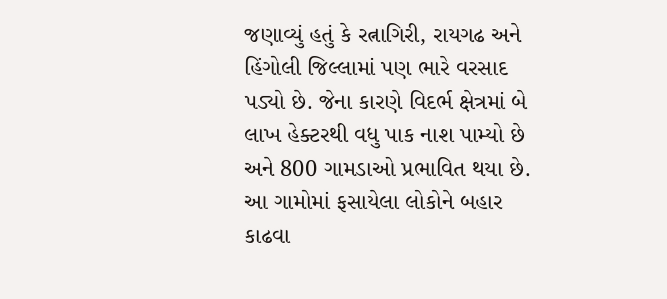જણાવ્યું હતું કે રત્નાગિરી, રાયગઢ અને હિંગોલી જિલ્લામાં પણ ભારે વરસાદ પડ્યો છે. જેના કારણે વિદર્ભ ક્ષેત્રમાં બે લાખ હેક્ટરથી વધુ પાક નાશ પામ્યો છે અને 800 ગામડાઓ પ્રભાવિત થયા છે. આ ગામોમાં ફસાયેલા લોકોને બહાર કાઢવા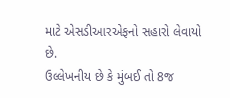માટે એસડીઆરએફનો સહારો લેવાયો છે.
ઉલ્લેખનીય છે કે મુંબઈ તો 8જ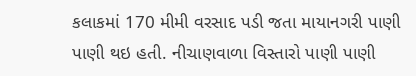કલાકમાં 170 મીમી વરસાદ પડી જતા માયાનગરી પાણી પાણી થઇ હતી. નીચાણવાળા વિસ્તારો પાણી પાણી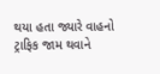થયા હતા જ્યારે વાહનો ટ્રાફિક જામ થવાને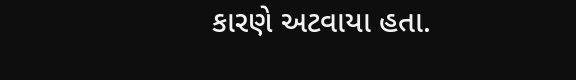કારણે અટવાયા હતા.